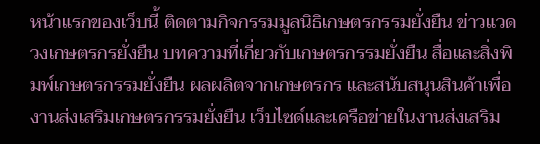หน้าแรกของเว็บนี้ ติดตามกิจกรรมมูลนิธิเกษตรกรรมยั่งยืน ข่าวแวดวงเกษตรกรยั่งยืน บทความที่เกี่ยวกับเกษตรกรรมยั่งยืน สื่อและสิ่งพิมพ์เกษตรกรรมยั่งยืน ผลผลิตจากเกษตรกร และสนับสนุนสินค้าเพื่องานส่งเสริมเกษตรกรรมยั่งยืน เว็บไซด์และเครือข่ายในงานส่งเสริม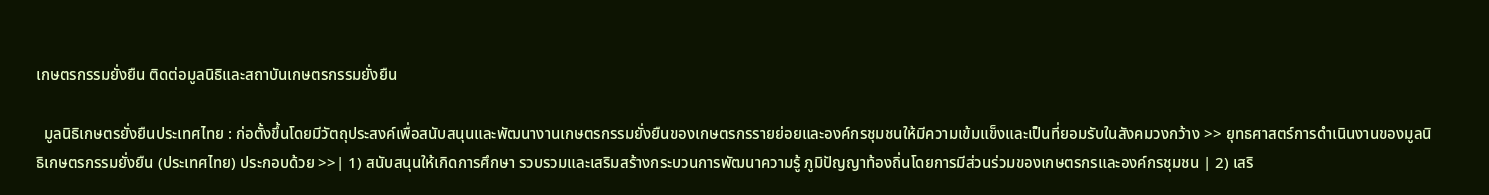เกษตรกรรมยั่งยืน ติดต่อมูลนิธิและสถาบันเกษตรกรรมยั่งยืน

  มูลนิธิเกษตรยั่งยืนประเทศไทย : ก่อตั้งขึ้นโดยมีวัตถุประสงค์เพื่อสนับสนุนและพัฒนางานเกษตรกรรมยั่งยืนของเกษตรกรรายย่อยและองค์กรชุมชนให้มีความเข้มแข็งและเป็นที่ยอมรับในสังคมวงกว้าง >> ยุทธศาสตร์การดำเนินงานของมูลนิธิเกษตรกรรมยั่งยืน (ประเทศไทย) ประกอบด้วย >>| 1) สนับสนุนให้เกิดการศึกษา รวบรวมและเสริมสร้างกระบวนการพัฒนาความรู้ ภูมิปัญญาท้องถิ่นโดยการมีส่วนร่วมของเกษตรกรและองค์กรชุมชน | 2) เสริ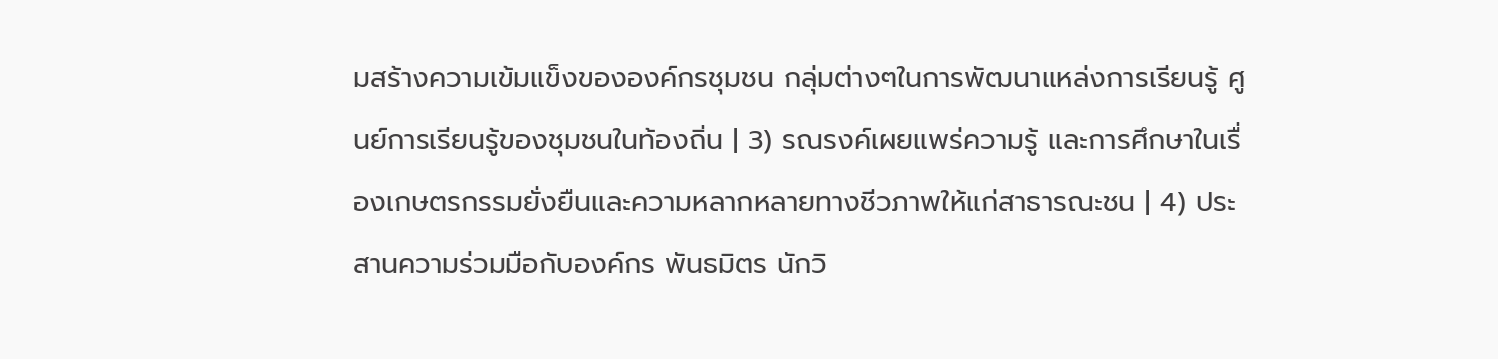มสร้างความเข้มแข็งขององค์กรชุมชน กลุ่มต่างๆในการพัฒนาแหล่งการเรียนรู้ ศูนย์การเรียนรู้ของชุมชนในท้องถิ่น | 3) รณรงค์เผยแพร่ความรู้ และการศึกษาในเรื่องเกษตรกรรมยั่งยืนและความหลากหลายทางชีวภาพให้แก่สาธารณะชน | 4) ประสานความร่วมมือกับองค์กร พันธมิตร นักวิ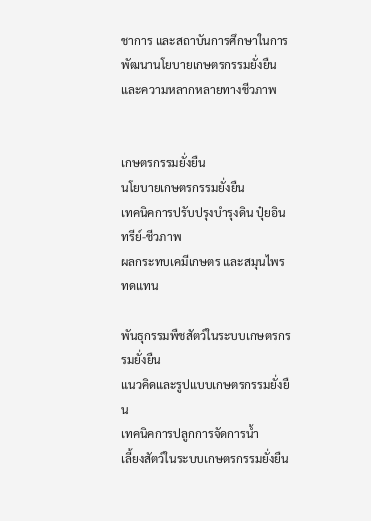ชาการ และสถาบันการศึกษาในการพัฒนานโยบายเกษตรกรรมยั่งยืนและความหลากหลายทางชีวภาพ


เกษตรกรรมยั่งยืน
นโยบายเกษตรกรรมยั่งยืน
เทคนิคการปรับปรุงบำรุงดิน ปุ๋ยอินทรีย์-ชีวภาพ
ผลกระทบเคมีเกษตร และสมุนไพรทดแทน

พันธุกรรมพืชสัตว์ในระบบเกษตรกรรมยั่งยืน
แนวคิดและรูปแบบเกษตรกรรมยั่งยืน
เทคนิคการปลูกการจัดการน้ำ
เลี้ยงสัตว์ในระบบเกษตรกรรมยั่งยืน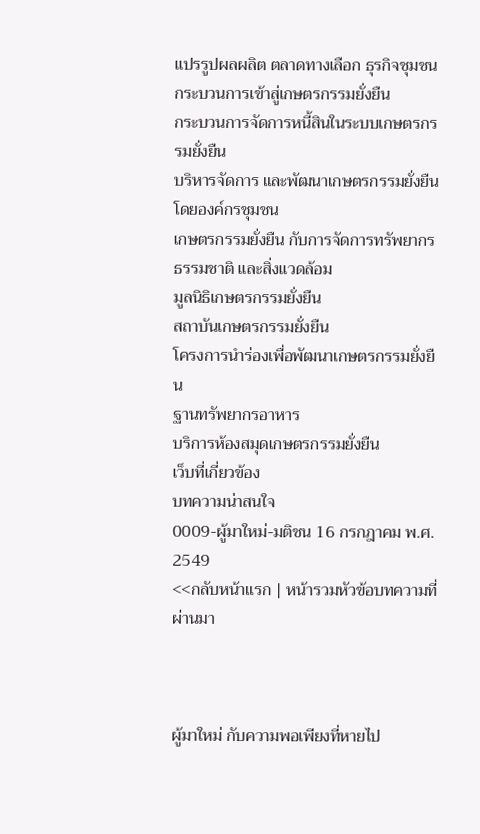แปรรูปผลผลิต ตลาดทางเลือก ธุรกิจชุมชน
กระบวนการเข้าสู่เกษตรกรรมยั่งยืน
กระบวนการจัดการหนี้สินในระบบเกษตรกรรมยั่งยืน
บริหารจัดการ และพัฒนาเกษตรกรรมยั่งยืนโดยองค์กรชุมชน
เกษตรกรรมยั่งยืน กับการจัดการทรัพยากรธรรมชาติ และสิ่งแวดล้อม
มูลนิธิเกษตรกรรมยั่งยืน
สถาบันเกษตรกรรมยั่งยืน
โครงการนำร่องเพื่อพัฒนาเกษตรกรรมยั่งยืน
ฐานทรัพยากรอาหาร
บริการห้องสมุดเกษตรกรรมยั่งยืน
เว็บที่เกี่ยวข้อง
บทความน่าสนใจ
0009-ผู้มาใหม่-มติชน 16 กรกฎาคม พ.ศ. 2549
<<กลับหน้าแรก | หน้ารวมหัวข้อบทความที่ผ่านมา



ผู้มาใหม่ กับความพอเพียงที่หายไป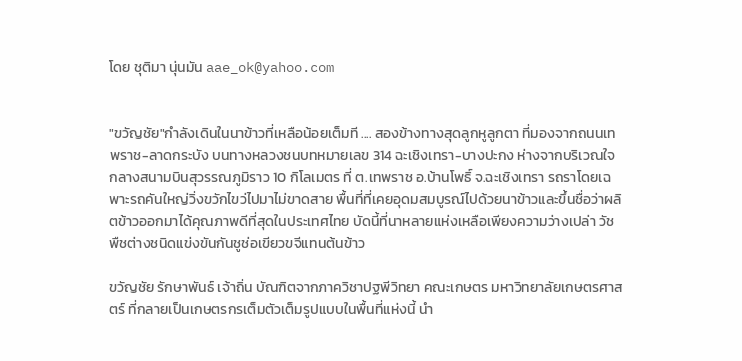โดย ชุติมา นุ่นมัน aae_ok@yahoo.com


"ขวัญชัย"กำลังเดินในนาข้าวที่เหลือน้อยเต็มที .... สองข้างทางสุดลูกหูลูกตา ที่มองจากถนนเทพราช-ลาดกระบัง บนทางหลวงชนบทหมายเลข 314 ฉะเชิงเทรา-บางปะกง ห่างจากบริเวณใจกลางสนามบินสุวรรณภูมิราว 10 กิโลเมตร ที่ ต.เทพราช อ.บ้านโพธิ์ จ.ฉะเชิงเทรา รถราโดยเฉพาะรถคันใหญ่วิ่งขวักไขว่ไปมาไม่ขาดสาย พื้นที่ที่เคยอุดมสมบูรณ์ไปด้วยนาข้าวและขึ้นชื่อว่าผลิตข้าวออกมาได้คุณภาพดีที่สุดในประเทศไทย บัดนี้ที่นาหลายแห่งเหลือเพียงความว่างเปล่า วัชพืชต่างชนิดแข่งขันกันชูช่อเขียวขจีแทนต้นข้าว

ขวัญชัย รักษาพันธ์ เจ้าถิ่น บัณฑิตจากภาควิชาปฐพีวิทยา คณะเกษตร มหาวิทยาลัยเกษตรศาสตร์ ที่กลายเป็นเกษตรกรเต็มตัวเต็มรูปแบบในพื้นที่แห่งนี้ นำ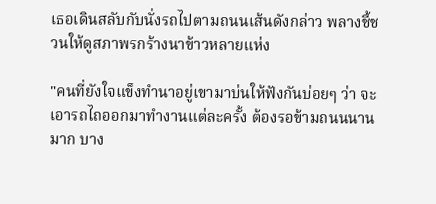เธอเดินสลับกับนั่งรถไปตามถนนเส้นดังกล่าว พลางชี้ชวนให้ดูสภาพรกร้างนาข้าวหลายแห่ง

"คนที่ยังใจแข็งทำนาอยู่เขามาบ่นให้ฟังกันบ่อยๆ ว่า จะเอารถไถออกมาทำงานแต่ละครั้ง ต้องรอข้ามถนนนานมาก บาง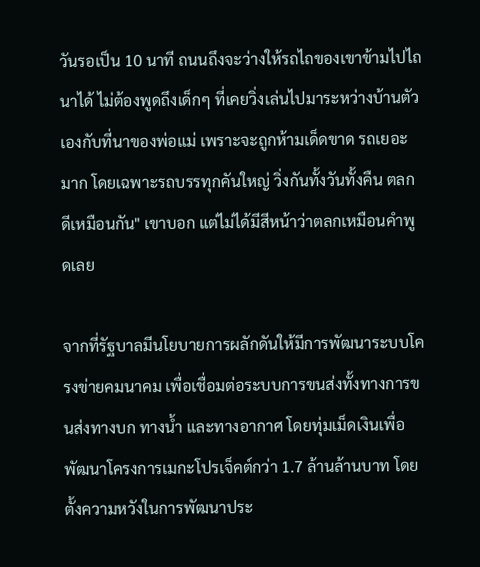วันรอเป็น 10 นาที ถนนถึงจะว่างให้รถไถของเขาข้ามไปไถนาได้ ไม่ต้องพูดถึงเด็กๆ ที่เคยวิ่งเล่นไปมาระหว่างบ้านตัวเองกับที่นาของพ่อแม่ เพราะจะถูกห้ามเด็ดขาด รถเยอะมาก โดยเฉพาะรถบรรทุกคันใหญ่ วิ่งกันทั้งวันทั้งคืน ตลกดีเหมือนกัน" เขาบอก แต่ไม่ได้มีสีหน้าว่าตลกเหมือนคำพูดเลย

จากที่รัฐบาลมีนโยบายการผลักดันให้มีการพัฒนาระบบโครงข่ายคมนาคม เพื่อเชื่อมต่อระบบการขนส่งทั้งทางการขนส่งทางบก ทางน้ำ และทางอากาศ โดยทุ่มเม็ดเงินเพื่อพัฒนาโครงการเมกะโปรเจ็คต์กว่า 1.7 ล้านล้านบาท โดยตั้งความหวังในการพัฒนาประ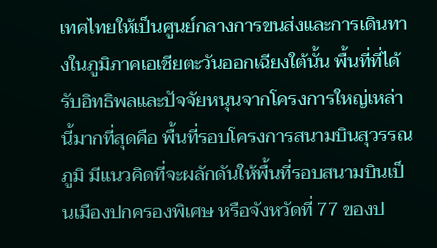เทศไทยให้เป็นศูนย์กลางการขนส่งและการเดินทางในภูมิภาคเอเชียตะวันออกเฉียงใต้นั้น พื้นที่ที่ได้รับอิทธิพลและปัจจัยหนุนจากโครงการใหญ่เหล่านี้มากที่สุดคือ พื้นที่รอบโครงการสนามบินสุวรรณภูมิ มีแนวคิดที่จะผลักดันให้พื้นที่รอบสนามบินเป็นเมืองปกครองพิเศษ หรือจังหวัดที่ 77 ของป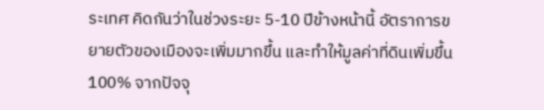ระเทศ คิดกันว่าในช่วงระยะ 5-10 ปีข้างหน้านี้ อัตราการขยายตัวของเมืองจะเพิ่มมากขึ้น และทำให้มูลค่าที่ดินเพิ่มขึ้น 100% จากปัจจุ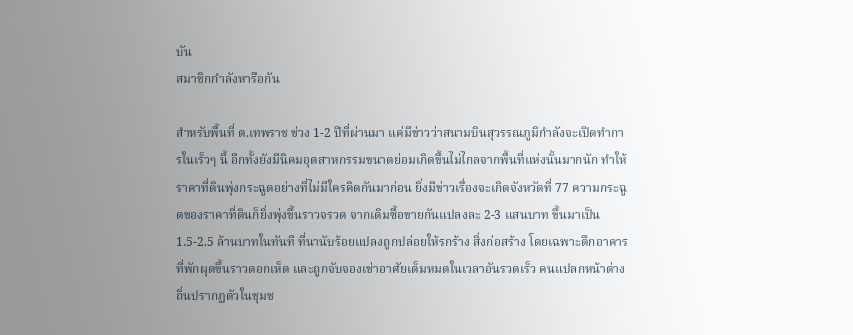บัน
สมาชิกกำลังหารือกัน

สำหรับพื้นที่ ต.เทพราช ช่วง 1-2 ปีที่ผ่านมา แค่มีข่าวว่าสนามบินสุวรรณภูมิกำลังจะเปิดทำการในเร็วๆ นี้ อีกทั้งยังมีนิคมอุตสาหกรรมขนาดย่อมเกิดขึ้นไม่ไกลจากพื้นที่แห่งนั้นมากนัก ทำให้ราคาที่ดินพุ่งกระฉูดอย่างที่ไม่มีใครคิดกันมาก่อน ยิ่งมีข่าวเรื่องจะเกิดจังหวัดที่ 77 ความกระฉูดของราคาที่ดินก็ยิ่งพุ่งขึ้นราวจรวด จากเดิมซื้อขายกันแปลงละ 2-3 แสนบาท ขึ้นมาเป็น 1.5-2.5 ล้านบาทในทันที ที่นานับร้อยแปลงถูกปล่อยให้รกร้าง สิ่งก่อสร้าง โดยเฉพาะตึกอาคารที่พักผุดขึ้นราวดอกเห็ด และถูกจับจองเช่าอาศัยเต็มหมดในเวลาอันรวดเร็ว คนแปลกหน้าต่างถิ่นปรากฏตัวในชุมช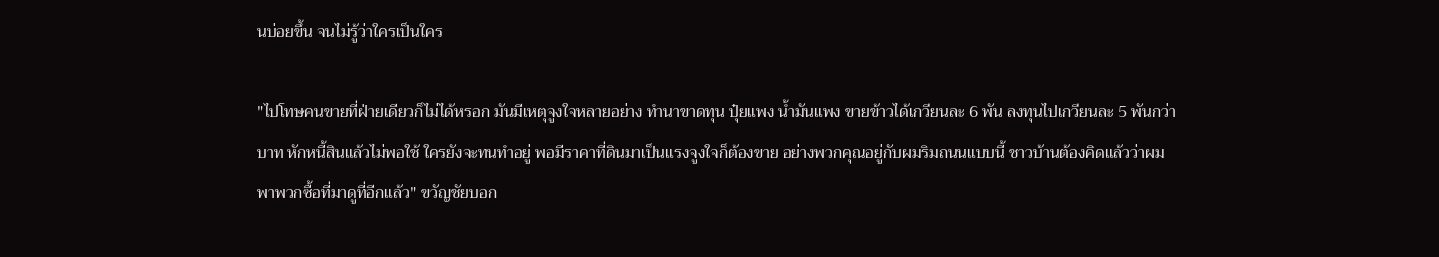นบ่อยขึ้น จนไม่รู้ว่าใครเป็นใคร

"ไปโทษคนขายที่ฝ่ายเดียวก็ไม่ได้หรอก มันมีเหตุจูงใจหลายอย่าง ทำนาขาดทุน ปุ๋ยแพง น้ำมันแพง ขายข้าวได้เกวียนละ 6 พัน ลงทุนไปเกวียนละ 5 พันกว่าบาท หักหนี้สินแล้วไม่พอใช้ ใครยังจะทนทำอยู่ พอมีราคาที่ดินมาเป็นแรงจูงใจก็ต้องขาย อย่างพวกคุณอยู่กับผมริมถนนแบบนี้ ชาวบ้านต้องคิดแล้วว่าผมพาพวกซื้อที่มาดูที่อีกแล้ว" ขวัญชัยบอก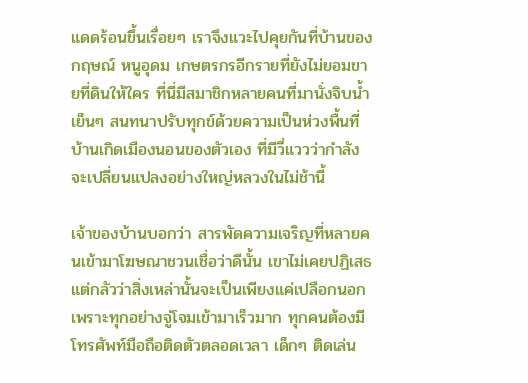แดดร้อนขึ้นเรื่อยๆ เราจึงแวะไปคุยกันที่บ้านของ กฤษณ์ หนูอุดม เกษตรกรอีกรายที่ยังไม่ยอมขายที่ดินให้ใคร ที่นี่มีสมาชิกหลายคนที่มานั่งจิบน้ำเย็นๆ สนทนาปรับทุกข์ด้วยความเป็นห่วงพื้นที่บ้านเกิดเมืองนอนของตัวเอง ที่มีวี่แววว่ากำลังจะเปลี่ยนแปลงอย่างใหญ่หลวงในไม่ช้านี้

เจ้าของบ้านบอกว่า สารพัดความเจริญที่หลายคนเข้ามาโฆษณาชวนเชื่อว่าดีนั้น เขาไม่เคยปฏิเสธ แต่กลัวว่าสิ่งเหล่านั้นจะเป็นเพียงแค่เปลือกนอก เพราะทุกอย่างจู่โจมเข้ามาเร็วมาก ทุกคนต้องมีโทรศัพท์มือถือติดตัวตลอดเวลา เด็กๆ ติดเล่น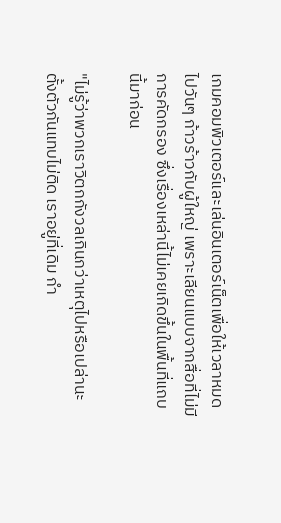เกมคอมพิวเตอร์และเล่นอินเตอร์เน็ตเพื่อให้เวลาหมดไปวันๆ ก้าวร้าวกับผู้ใหญ่ เพราะเลียนแบบจากสื่อที่ไม่มีการคัดกรอง ซึ่งเรื่องเหล่านี้ไม่เคยเกิดขึ้นในพื้นที่แถบนี้มาก่อน

"ไม่รู้ว่าพวกเราวิตกกังวลเกินกว่าเหตุไปหรือเปล่านะ ตั้งตัวกันแทบไม่ติด เราอยู่ที่เดิม กำ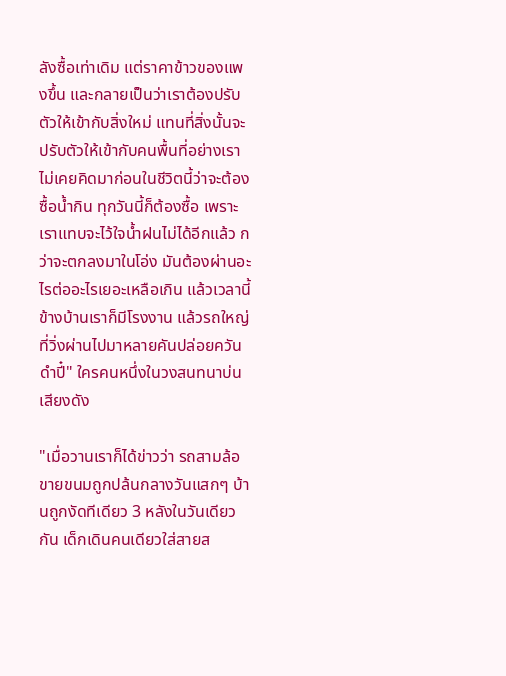ลังซื้อเท่าเดิม แต่ราคาข้าวของแพงขึ้น และกลายเป็นว่าเราต้องปรับตัวให้เข้ากับสิ่งใหม่ แทนที่สิ่งนั้นจะปรับตัวให้เข้ากับคนพื้นที่อย่างเรา ไม่เคยคิดมาก่อนในชีวิตนี้ว่าจะต้องซื้อน้ำกิน ทุกวันนี้ก็ต้องซื้อ เพราะเราแทบจะไว้ใจน้ำฝนไม่ได้อีกแล้ว กว่าจะตกลงมาในโอ่ง มันต้องผ่านอะไรต่ออะไรเยอะเหลือเกิน แล้วเวลานี้ข้างบ้านเราก็มีโรงงาน แล้วรถใหญ่ที่วิ่งผ่านไปมาหลายคันปล่อยควันดำปี๋" ใครคนหนึ่งในวงสนทนาบ่นเสียงดัง

"เมื่อวานเราก็ได้ข่าวว่า รถสามล้อขายขนมถูกปล้นกลางวันแสกๆ บ้านถูกงัดทีเดียว 3 หลังในวันเดียวกัน เด็กเดินคนเดียวใส่สายส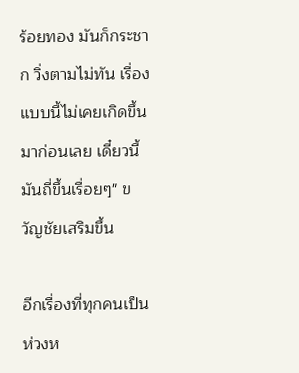ร้อยทอง มันก็กระชาก วิ่งตามไม่ทัน เรื่องแบบนี้ไม่เคยเกิดขึ้นมาก่อนเลย เดี๋ยวนี้มันถี่ขึ้นเรื่อยๆ" ขวัญชัยเสริมขึ้น

อีกเรื่องที่ทุกคนเป็นห่วงห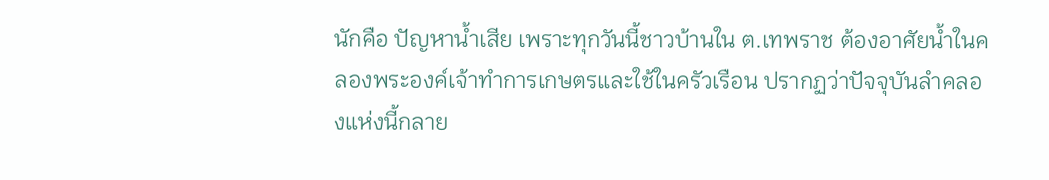นักคือ ปัญหาน้ำเสีย เพราะทุกวันนี้ชาวบ้านใน ต.เทพราช ต้องอาศัยน้ำในคลองพระองค์เจ้าทำการเกษตรและใช้ในครัวเรือน ปรากฏว่าปัจจุบันลำคลองแห่งนี้กลาย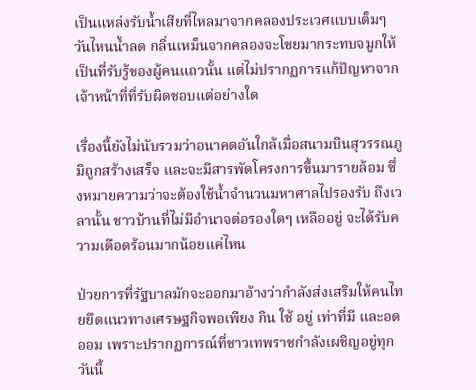เป็นแหล่งรับน้ำเสียที่ไหลมาจากคลองประเวศแบบเต็มๆ วันไหนน้ำลด กลิ่นเหม็นจากคลองจะโชยมากระทบจมูกให้เป็นที่รับรู้ของผู้คนแถวนั้น แต่ไม่ปรากฏการแก้ปัญหาจากเจ้าหน้าที่ที่รับผิดชอบแต่อย่างใด

เรื่องนี้ยังไม่นับรวมว่าอนาคตอันใกล้เมื่อสนามบินสุวรรณภูมิถูกสร้างเสร็จ และจะมีสารพัดโครงการขึ้นมารายล้อม ซึ่งหมายความว่าจะต้องใช้น้ำจำนวนมหาศาลไปรองรับ ถึงเวลานั้น ชาวบ้านที่ไม่มีอำนาจต่อรองใดๆ เหลืออยู่ จะได้รับความเดือดร้อนมากน้อยแค่ไหน

ป่วยการที่รัฐบาลมักจะออกมาอ้างว่ากำลังส่งเสริมให้คนไทยยึดแนวทางเศรษฐกิจพอเพียง กิน ใช้ อยู่ เท่าที่มี และอดออม เพราะปรากฏการณ์ที่ชาวเทพราชกำลังเผชิญอยู่ทุกวันนี้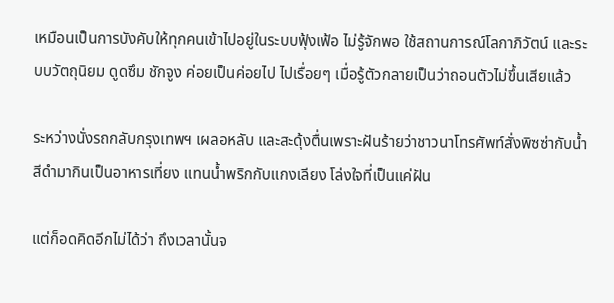เหมือนเป็นการบังคับให้ทุกคนเข้าไปอยู่ในระบบฟุ้งเฟ้อ ไม่รู้จักพอ ใช้สถานการณ์โลกาภิวัตน์ และระบบวัตถุนิยม ดูดซึม ชักจูง ค่อยเป็นค่อยไป ไปเรื่อยๆ เมื่อรู้ตัวกลายเป็นว่าถอนตัวไม่ขึ้นเสียแล้ว

ระหว่างนั่งรถกลับกรุงเทพฯ เผลอหลับ และสะดุ้งตื่นเพราะฝันร้ายว่าชาวนาโทรศัพท์สั่งพิซซ่ากับน้ำสีดำมากินเป็นอาหารเที่ยง แทนน้ำพริกกับแกงเลียง โล่งใจที่เป็นแค่ฝัน

แต่ก็อดคิดอีกไม่ได้ว่า ถึงเวลานั้นจ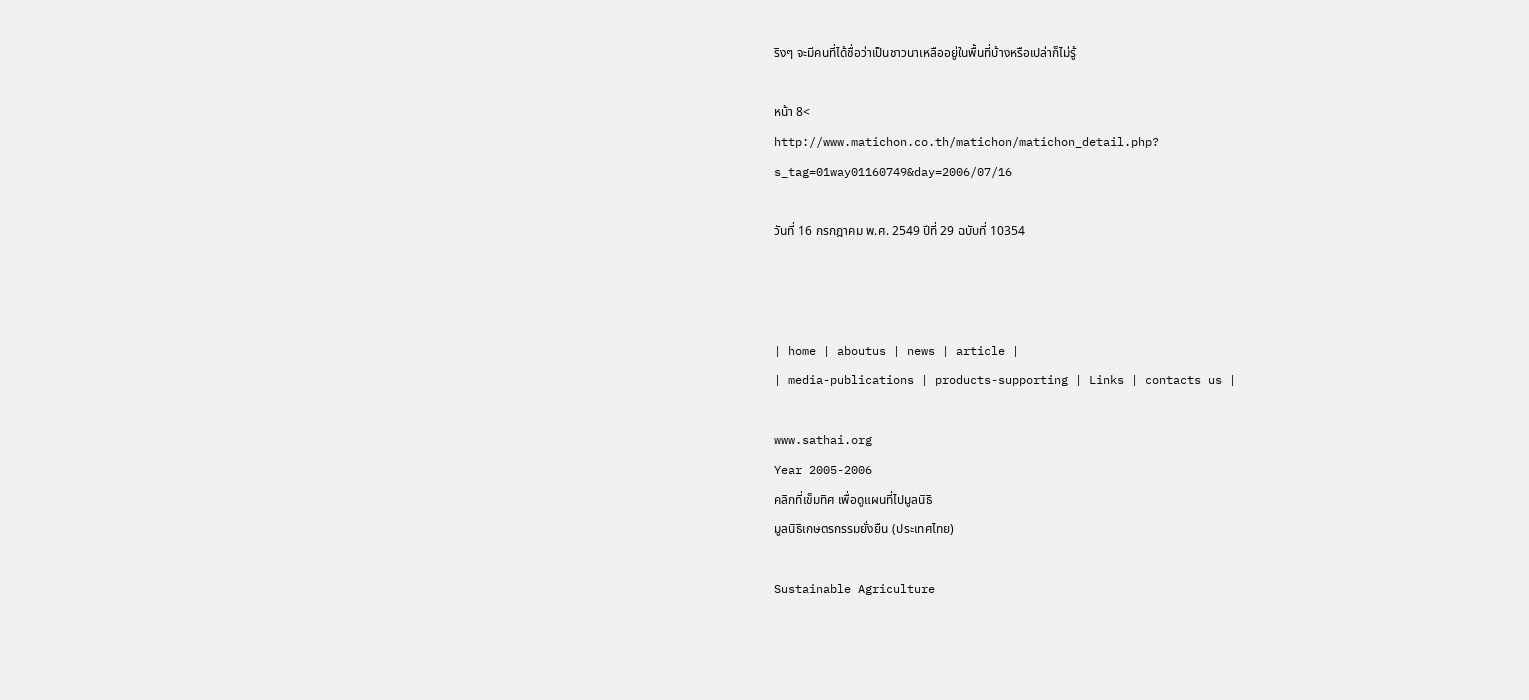ริงๆ จะมีคนที่ได้ชื่อว่าเป็นชาวนาเหลืออยู่ในพื้นที่บ้างหรือเปล่าก็ไม่รู้

หน้า 8<
http://www.matichon.co.th/matichon/matichon_detail.php?
s_tag=01way01160749&day=2006/07/16

วันที่ 16 กรกฎาคม พ.ศ. 2549 ปีที่ 29 ฉบับที่ 10354



| home | aboutus | news | article |
| media-publications | products-supporting | Links | contacts us |

www.sathai.org
Year 2005-2006
คลิกที่เข็มทิศ เพื่อดูแผนที่ไปมูลนิธิ
มูลนิธิเกษตรกรรมยั่งยืน (ประเทศไทย)

Sustainable Agriculture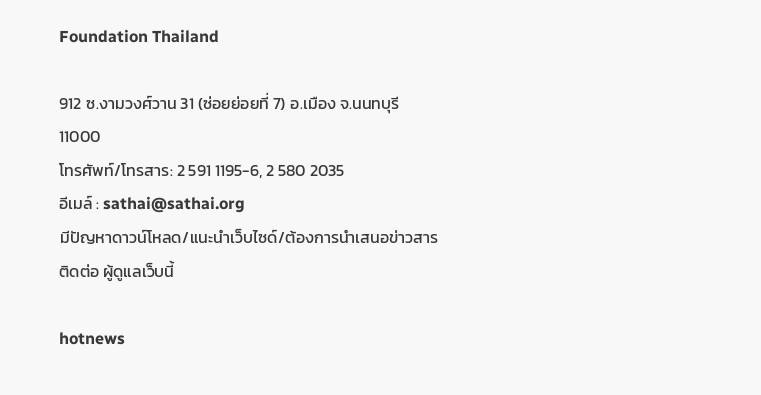Foundation Thailand

912 ซ.งามวงศ์วาน 31 (ซ่อยย่อยที่ 7) อ.เมือง จ.นนทบุรี 11000
โทรศัพท์/โทรสาร: 2 591 1195-6, 2 580 2035
อีเมล์ : sathai@sathai.org
มีปัญหาดาวน์โหลด/แนะนำเว็บไซด์/ต้องการนำเสนอข่าวสารติดต่อ ผู้ดูแลเว็บนี้

hotnews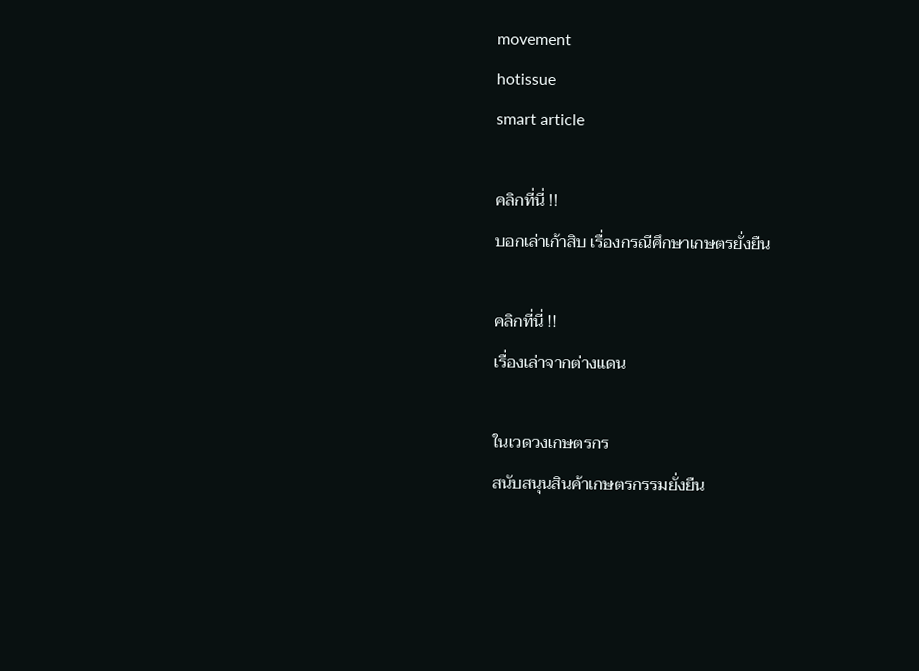movement
hotissue
smart article

คลิกที่นี่ !!
บอกเล่าเก้าสิบ เรื่องกรณีศึกษาเกษตรยั่งยืน

คลิกที่นี่ !!
เรื่องเล่าจากต่างแดน

ในเวดวงเกษตรกร
สนับสนุนสินค้าเกษตรกรรมยั่งยืน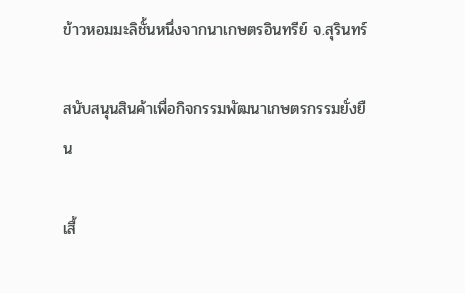ข้าวหอมมะลิชั้นหนึ่งจากนาเกษตรอินทรีย์ จ.สุรินทร์

สนับสนุนสินค้าเพื่อกิจกรรมพัฒนาเกษตรกรรมยั่งยืน

เสื้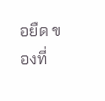อยืด ของที่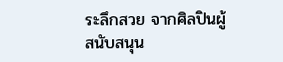ระลึกสวย จากศิลปินผู้สนับสนุน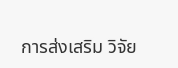การส่งเสริม วิจัย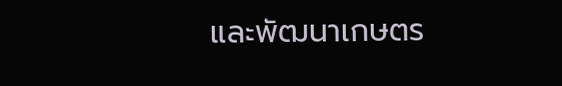และพัฒนาเกษตร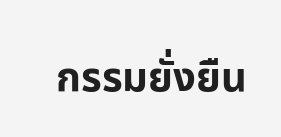กรรมยั่งยืน